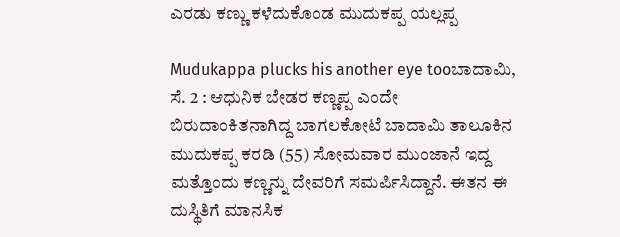ಎರಡು ಕಣ್ಣು ಕಳೆದುಕೊಂಡ ಮುದುಕಪ್ಪ ಯಲ್ಲಪ್ಪ

Mudukappa plucks his another eye tooಬಾದಾಮಿ, ಸೆ. 2 : ಆಧುನಿಕ ಬೇಡರ ಕಣ್ಣಪ್ಪ ಎಂದೇ ಬಿರುದಾಂಕಿತನಾಗಿದ್ದ ಬಾಗಲಕೋಟೆ ಬಾದಾಮಿ ತಾಲೂಕಿನ ಮುದುಕಪ್ಪ ಕರಡಿ (55) ಸೋಮವಾರ ಮುಂಜಾನೆ ಇದ್ದ ಮತ್ತೊಂದು ಕಣ್ಣನ್ನು ದೇವರಿಗೆ ಸಮರ್ಪಿಸಿದ್ದಾನೆ. ಈತನ ಈ ದುಸ್ಥಿತಿಗೆ ಮಾನಸಿಕ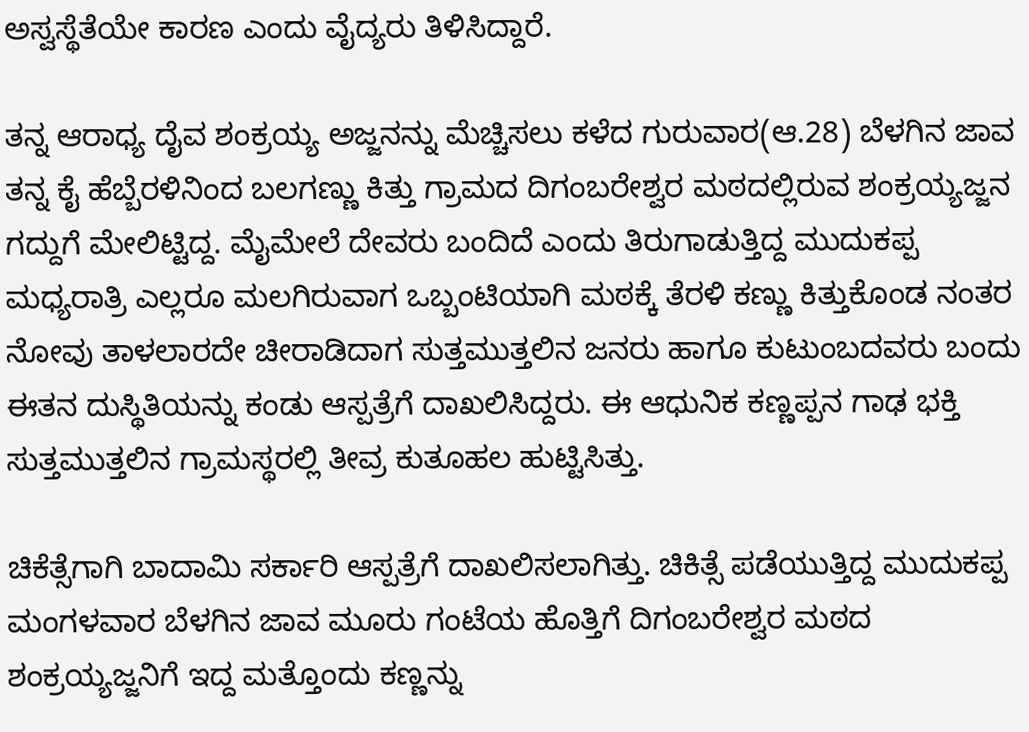ಅಸ್ವಸ್ಥೆತೆಯೇ ಕಾರಣ ಎಂದು ವೈದ್ಯರು ತಿಳಿಸಿದ್ದಾರೆ.

ತನ್ನ ಆರಾಧ್ಯ ದೈವ ಶಂಕ್ರಯ್ಯ ಅಜ್ಜನನ್ನು ಮೆಚ್ಚಿಸಲು ಕಳೆದ ಗುರುವಾರ(ಆ.28) ಬೆಳಗಿನ ಜಾವ ತನ್ನ ಕೈ ಹೆಬ್ಬೆರಳಿನಿಂದ ಬಲಗಣ್ಣು ಕಿತ್ತು ಗ್ರಾಮದ ದಿಗಂಬರೇಶ್ವರ ಮಠದಲ್ಲಿರುವ ಶಂಕ್ರಯ್ಯಜ್ಜನ ಗದ್ದುಗೆ ಮೇಲಿಟ್ಟಿದ್ದ. ಮೈಮೇಲೆ ದೇವರು ಬಂದಿದೆ ಎಂದು ತಿರುಗಾಡುತ್ತಿದ್ದ ಮುದುಕಪ್ಪ ಮಧ್ಯರಾತ್ರಿ ಎಲ್ಲರೂ ಮಲಗಿರುವಾಗ ಒಬ್ಬಂಟಿಯಾಗಿ ಮಠಕ್ಕೆ ತೆರಳಿ ಕಣ್ಣು ಕಿತ್ತುಕೊಂಡ ನಂತರ ನೋವು ತಾಳಲಾರದೇ ಚೀರಾಡಿದಾಗ ಸುತ್ತಮುತ್ತಲಿನ ಜನರು ಹಾಗೂ ಕುಟುಂಬದವರು ಬಂದು ಈತನ ದುಸ್ಥಿತಿಯನ್ನು ಕಂಡು ಆಸ್ಪತ್ರೆಗೆ ದಾಖಲಿಸಿದ್ದರು. ಈ ಆಧುನಿಕ ಕಣ್ಣಪ್ಪನ ಗಾಢ ಭಕ್ತಿ ಸುತ್ತಮುತ್ತಲಿನ ಗ್ರಾಮಸ್ಥರಲ್ಲಿ ತೀವ್ರ ಕುತೂಹಲ ಹುಟ್ಟಿಸಿತ್ತು.

ಚಿಕೆತ್ಸೆಗಾಗಿ ಬಾದಾಮಿ ಸರ್ಕಾರಿ ಆಸ್ಪತ್ರೆಗೆ ದಾಖಲಿಸಲಾಗಿತ್ತು. ಚಿಕಿತ್ಸೆ ಪಡೆಯುತ್ತಿದ್ದ ಮುದುಕಪ್ಪ ಮಂಗಳವಾರ ಬೆಳಗಿನ ಜಾವ ಮೂರು ಗಂಟೆಯ ಹೊತ್ತಿಗೆ ದಿಗಂಬರೇಶ್ವರ ಮಠದ ಶಂಕ್ರಯ್ಯಜ್ಜನಿಗೆ ಇದ್ದ ಮತ್ತೊಂದು ಕಣ್ಣನ್ನು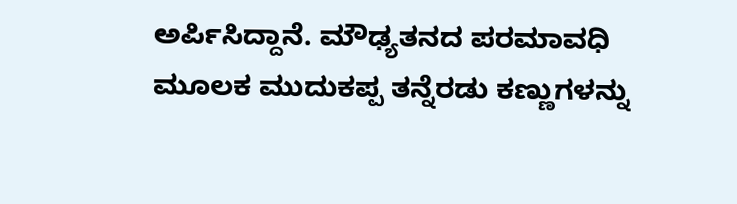ಅರ್ಪಿಸಿದ್ದಾನೆ. ಮೌಢ್ಯತನದ ಪರಮಾವಧಿ ಮೂಲಕ ಮುದುಕಪ್ಪ ತನ್ನೆರಡು ಕಣ್ಣುಗಳನ್ನು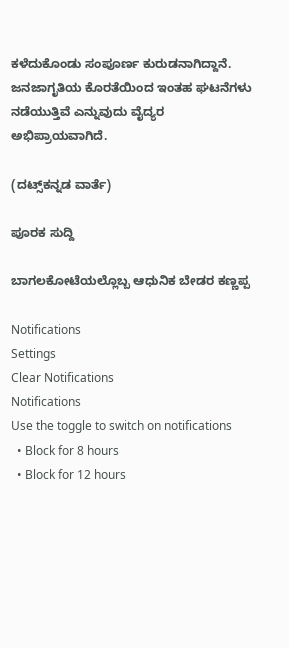ಕಳೆದುಕೊಂಡು ಸಂಪೂರ್ಣ ಕುರುಡನಾಗಿದ್ದಾನೆ. ಜನಜಾಗೃತಿಯ ಕೊರತೆಯಿಂದ ಇಂತಹ ಘಟನೆಗಳು ನಡೆಯುತ್ತಿವೆ ಎನ್ನುವುದು ವೈದ್ಯರ ಅಭಿಪ್ರಾಯವಾಗಿದೆ.

(ದಟ್ಸ್‌ಕನ್ನಡ ವಾರ್ತೆ)

ಪೂರಕ ಸುದ್ದಿ

ಬಾಗಲಕೋಟೆಯಲ್ಲೊಬ್ಬ ಆಧುನಿಕ ಬೇಡರ ಕಣ್ಣಪ್ಪ

Notifications
Settings
Clear Notifications
Notifications
Use the toggle to switch on notifications
  • Block for 8 hours
  • Block for 12 hours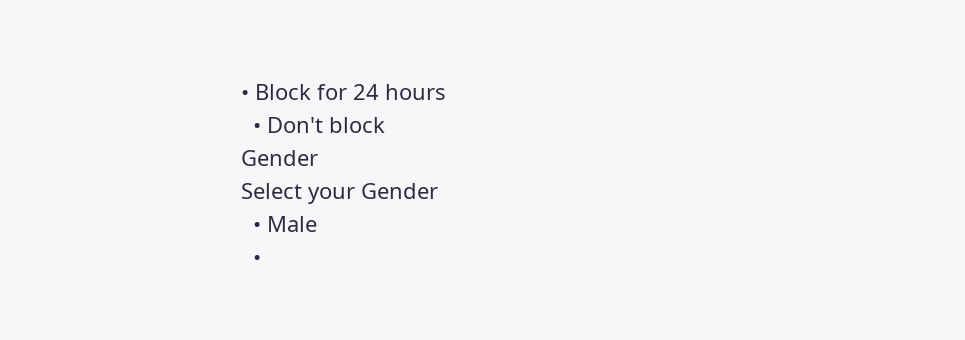• Block for 24 hours
  • Don't block
Gender
Select your Gender
  • Male
  •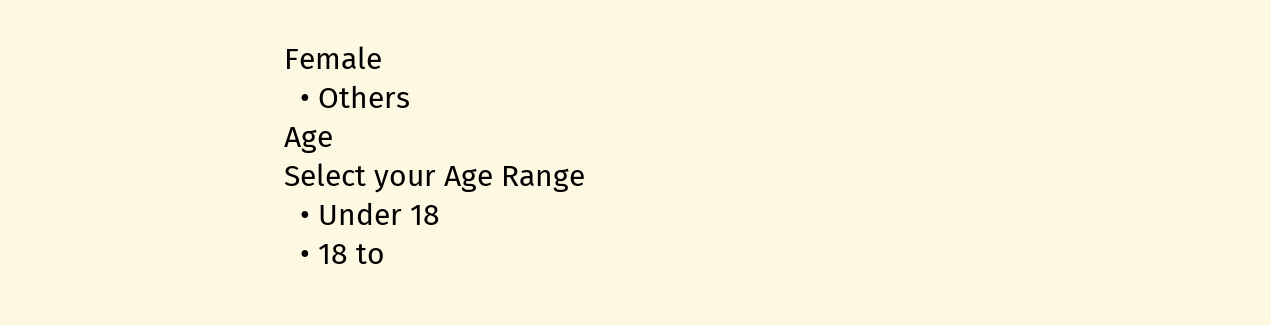Female
  • Others
Age
Select your Age Range
  • Under 18
  • 18 to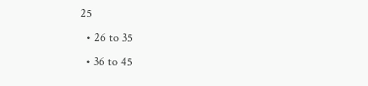25
  • 26 to 35
  • 36 to 45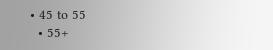• 45 to 55
  • 55+